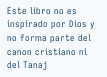Este libro no es inspirado por Dios y no forma parte del canon cristiano ni del Tanaj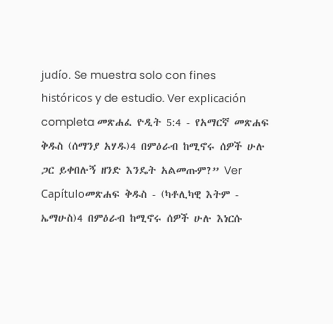judío. Se muestra solo con fines históricos y de estudio. Ver explicación completa መጽሐፈ ዮዲት 5:4 - የአማርኛ መጽሐፍ ቅዱስ (ሰማንያ አሃዱ)4 በምዕራብ ከሚኖሩ ሰዎች ሁሉ ጋር ይቀበሉኝ ዘንድ እንዴት አልመጡም?” Ver Capítuloመጽሐፍ ቅዱስ - (ካቶሊካዊ እትም - ኤማሁስ)4 በምዕራብ ከሚኖሩ ሰዎች ሁሉ እነርሱ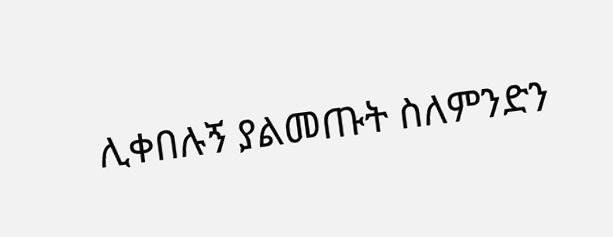ሊቀበሉኝ ያልመጡት ስለምንድን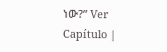ነው?” Ver Capítulo |